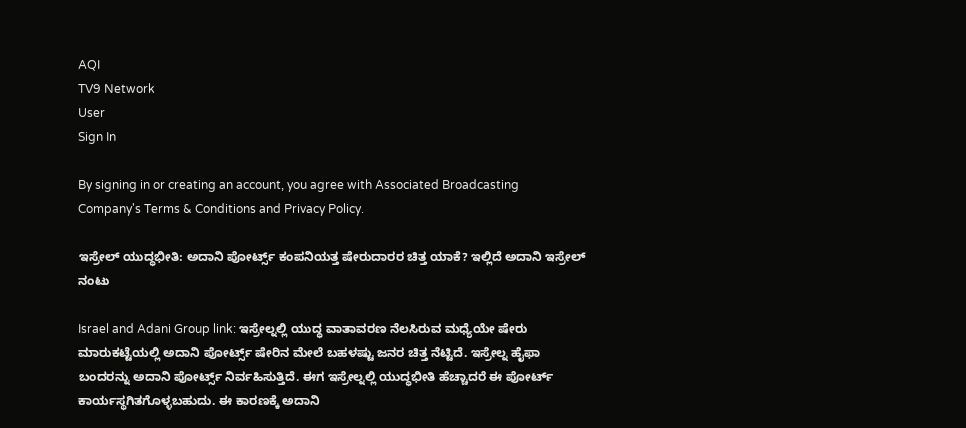AQI
TV9 Network
User
Sign In

By signing in or creating an account, you agree with Associated Broadcasting Company's Terms & Conditions and Privacy Policy.

ಇಸ್ರೇಲ್ ಯುದ್ಧಭೀತಿ: ಅದಾನಿ ಪೋರ್ಟ್ಸ್ ಕಂಪನಿಯತ್ತ ಷೇರುದಾರರ ಚಿತ್ತ ಯಾಕೆ? ಇಲ್ಲಿದೆ ಅದಾನಿ ಇಸ್ರೇಲ್ ನಂಟು

Israel and Adani Group link: ಇಸ್ರೇಲ್ನಲ್ಲಿ ಯುದ್ಧ ವಾತಾವರಣ ನೆಲಸಿರುವ ಮಧ್ಯೆಯೇ ಷೇರು ಮಾರುಕಟ್ಟೆಯಲ್ಲಿ ಅದಾನಿ ಪೋರ್ಟ್ಸ್ ಷೇರಿನ ಮೇಲೆ ಬಹಳಷ್ಟು ಜನರ ಚಿತ್ತ ನೆಟ್ಟಿದೆ. ಇಸ್ರೇಲ್ನ ಹೈಫಾ ಬಂದರನ್ನು ಅದಾನಿ ಪೋರ್ಟ್ಸ್ ನಿರ್ವಹಿಸುತ್ತಿದೆ. ಈಗ ಇಸ್ರೇಲ್ನಲ್ಲಿ ಯುದ್ಧಭೀತಿ ಹೆಚ್ಚಾದರೆ ಈ ಪೋರ್ಟ್ ಕಾರ್ಯಸ್ಥಗಿತಗೊಳ್ಳಬಹುದು. ಈ ಕಾರಣಕ್ಕೆ ಅದಾನಿ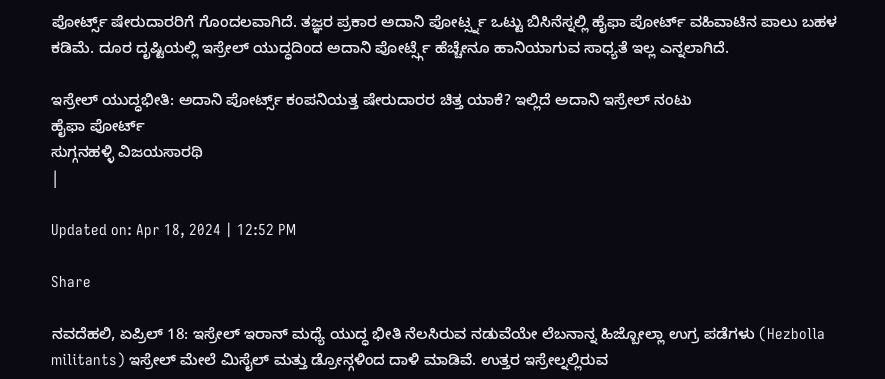ಪೋರ್ಟ್ಸ್ ಷೇರುದಾರರಿಗೆ ಗೊಂದಲವಾಗಿದೆ. ತಜ್ಞರ ಪ್ರಕಾರ ಅದಾನಿ ಪೋರ್ಟ್ಸ್ನ ಒಟ್ಟು ಬಿಸಿನೆಸ್ನಲ್ಲಿ ಹೈಫಾ ಪೋರ್ಟ್ ವಹಿವಾಟಿನ ಪಾಲು ಬಹಳ ಕಡಿಮೆ. ದೂರ ದೃಷ್ಟಿಯಲ್ಲಿ ಇಸ್ರೇಲ್ ಯುದ್ಧದಿಂದ ಅದಾನಿ ಪೋರ್ಟ್ಸ್ಗೆ ಹೆಚ್ಚೇನೂ ಹಾನಿಯಾಗುವ ಸಾಧ್ಯತೆ ಇಲ್ಲ ಎನ್ನಲಾಗಿದೆ.

ಇಸ್ರೇಲ್ ಯುದ್ಧಭೀತಿ: ಅದಾನಿ ಪೋರ್ಟ್ಸ್ ಕಂಪನಿಯತ್ತ ಷೇರುದಾರರ ಚಿತ್ತ ಯಾಕೆ? ಇಲ್ಲಿದೆ ಅದಾನಿ ಇಸ್ರೇಲ್ ನಂಟು
ಹೈಫಾ ಪೋರ್ಟ್
ಸುಗ್ಗನಹಳ್ಳಿ ವಿಜಯಸಾರಥಿ
|

Updated on: Apr 18, 2024 | 12:52 PM

Share

ನವದೆಹಲಿ, ಏಪ್ರಿಲ್ 18: ಇಸ್ರೇಲ್ ಇರಾನ್ ಮಧ್ಯೆ ಯುದ್ಧ ಭೀತಿ ನೆಲಸಿರುವ ನಡುವೆಯೇ ಲೆಬನಾನ್ನ ಹಿಜ್ಬೋಲ್ಲಾ ಉಗ್ರ ಪಡೆಗಳು (Hezbolla militants) ಇಸ್ರೇಲ್ ಮೇಲೆ ಮಿಸೈಲ್ ಮತ್ತು ಡ್ರೋನ್ಗಳಿಂದ ದಾಳಿ ಮಾಡಿವೆ. ಉತ್ತರ ಇಸ್ರೇಲ್ನಲ್ಲಿರುವ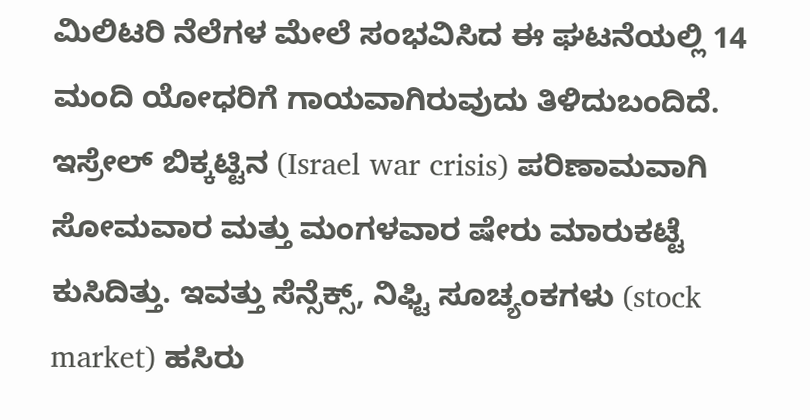ಮಿಲಿಟರಿ ನೆಲೆಗಳ ಮೇಲೆ ಸಂಭವಿಸಿದ ಈ ಘಟನೆಯಲ್ಲಿ 14 ಮಂದಿ ಯೋಧರಿಗೆ ಗಾಯವಾಗಿರುವುದು ತಿಳಿದುಬಂದಿದೆ. ಇಸ್ರೇಲ್ ಬಿಕ್ಕಟ್ಟಿನ (Israel war crisis) ಪರಿಣಾಮವಾಗಿ ಸೋಮವಾರ ಮತ್ತು ಮಂಗಳವಾರ ಷೇರು ಮಾರುಕಟ್ಟೆ ಕುಸಿದಿತ್ತು. ಇವತ್ತು ಸೆನ್ಸೆಕ್ಸ್, ನಿಫ್ಟಿ ಸೂಚ್ಯಂಕಗಳು (stock market) ಹಸಿರು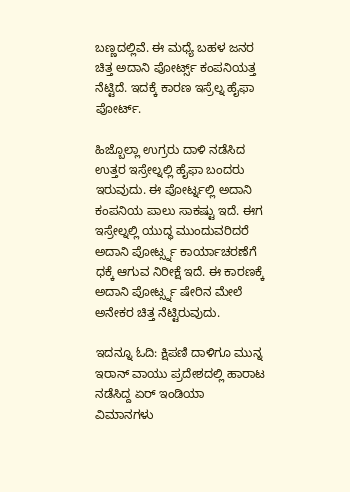ಬಣ್ಣದಲ್ಲಿವೆ. ಈ ಮಧ್ಯೆ ಬಹಳ ಜನರ ಚಿತ್ತ ಅದಾನಿ ಪೋರ್ಟ್ಸ್ ಕಂಪನಿಯತ್ತ ನೆಟ್ಟಿದೆ. ಇದಕ್ಕೆ ಕಾರಣ ಇಸ್ರೆಲ್ನ ಹೈಫಾ ಪೋರ್ಟ್.

ಹಿಜ್ಬೊಲ್ಲಾ ಉಗ್ರರು ದಾಳಿ ನಡೆಸಿದ ಉತ್ತರ ಇಸ್ರೇಲ್ನಲ್ಲಿ ಹೈಫಾ ಬಂದರು ಇರುವುದು. ಈ ಪೋರ್ಟ್ನಲ್ಲಿ ಅದಾನಿ ಕಂಪನಿಯ ಪಾಲು ಸಾಕಷ್ಟು ಇದೆ. ಈಗ ಇಸ್ರೇಲ್ನಲ್ಲಿ ಯುದ್ಧ ಮುಂದುವರಿದರೆ ಅದಾನಿ ಪೋರ್ಟ್ಸ್ನ ಕಾರ್ಯಾಚರಣೆಗೆ ಧಕ್ಕೆ ಆಗುವ ನಿರೀಕ್ಷೆ ಇದೆ. ಈ ಕಾರಣಕ್ಕೆ ಅದಾನಿ ಪೋರ್ಟ್ಸ್ನ ಷೇರಿನ ಮೇಲೆ ಅನೇಕರ ಚಿತ್ತ ನೆಟ್ಟಿರುವುದು.

ಇದನ್ನೂ ಓದಿ: ಕ್ಷಿಪಣಿ ದಾಳಿಗೂ ಮುನ್ನ ಇರಾನ್ ವಾಯು ಪ್ರದೇಶದಲ್ಲಿ ಹಾರಾಟ ನಡೆಸಿದ್ದ ಏರ್ ಇಂಡಿಯಾ ವಿಮಾನಗಳು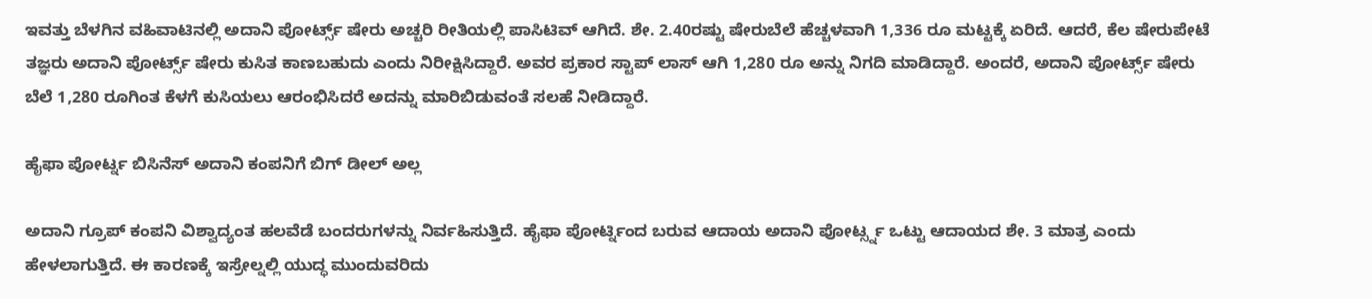ಇವತ್ತು ಬೆಳಗಿನ ವಹಿವಾಟಿನಲ್ಲಿ ಅದಾನಿ ಪೋರ್ಟ್ಸ್ ಷೇರು ಅಚ್ಚರಿ ರೀತಿಯಲ್ಲಿ ಪಾಸಿಟಿವ್ ಆಗಿದೆ. ಶೇ. 2.40ರಷ್ಟು ಷೇರುಬೆಲೆ ಹೆಚ್ಚಳವಾಗಿ 1,336 ರೂ ಮಟ್ಟಕ್ಕೆ ಏರಿದೆ. ಆದರೆ, ಕೆಲ ಷೇರುಪೇಟೆ ತಜ್ಞರು ಅದಾನಿ ಪೋರ್ಟ್ಸ್ ಷೇರು ಕುಸಿತ ಕಾಣಬಹುದು ಎಂದು ನಿರೀಕ್ಷಿಸಿದ್ದಾರೆ. ಅವರ ಪ್ರಕಾರ ಸ್ಟಾಪ್ ಲಾಸ್ ಆಗಿ 1,280 ರೂ ಅನ್ನು ನಿಗದಿ ಮಾಡಿದ್ದಾರೆ. ಅಂದರೆ, ಅದಾನಿ ಪೋರ್ಟ್ಸ್ ಷೇರು ಬೆಲೆ 1,280 ರೂಗಿಂತ ಕೆಳಗೆ ಕುಸಿಯಲು ಆರಂಭಿಸಿದರೆ ಅದನ್ನು ಮಾರಿಬಿಡುವಂತೆ ಸಲಹೆ ನೀಡಿದ್ದಾರೆ.

ಹೈಫಾ ಪೋರ್ಟ್ನ ಬಿಸಿನೆಸ್ ಅದಾನಿ ಕಂಪನಿಗೆ ಬಿಗ್ ಡೀಲ್ ಅಲ್ಲ

ಅದಾನಿ ಗ್ರೂಪ್ ಕಂಪನಿ ವಿಶ್ವಾದ್ಯಂತ ಹಲವೆಡೆ ಬಂದರುಗಳನ್ನು ನಿರ್ವಹಿಸುತ್ತಿದೆ. ಹೈಫಾ ಪೋರ್ಟ್ನಿಂದ ಬರುವ ಆದಾಯ ಅದಾನಿ ಪೋರ್ಟ್ಸ್ನ ಒಟ್ಟು ಆದಾಯದ ಶೇ. 3 ಮಾತ್ರ ಎಂದು ಹೇಳಲಾಗುತ್ತಿದೆ. ಈ ಕಾರಣಕ್ಕೆ ಇಸ್ರೇಲ್ನಲ್ಲಿ ಯುದ್ಧ ಮುಂದುವರಿದು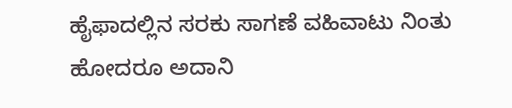ಹೈಫಾದಲ್ಲಿನ ಸರಕು ಸಾಗಣೆ ವಹಿವಾಟು ನಿಂತು ಹೋದರೂ ಅದಾನಿ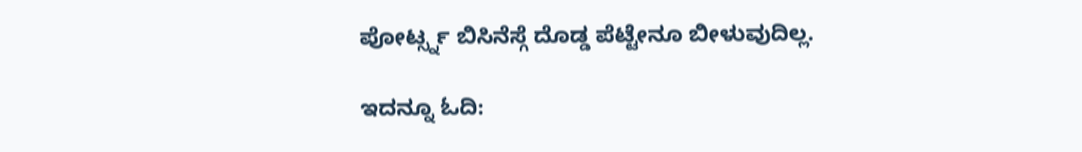ಪೋರ್ಟ್ಸ್ನ ಬಿಸಿನೆಸ್ಗೆ ದೊಡ್ಡ ಪೆಟ್ಟೇನೂ ಬೀಳುವುದಿಲ್ಲ.

ಇದನ್ನೂ ಓದಿ: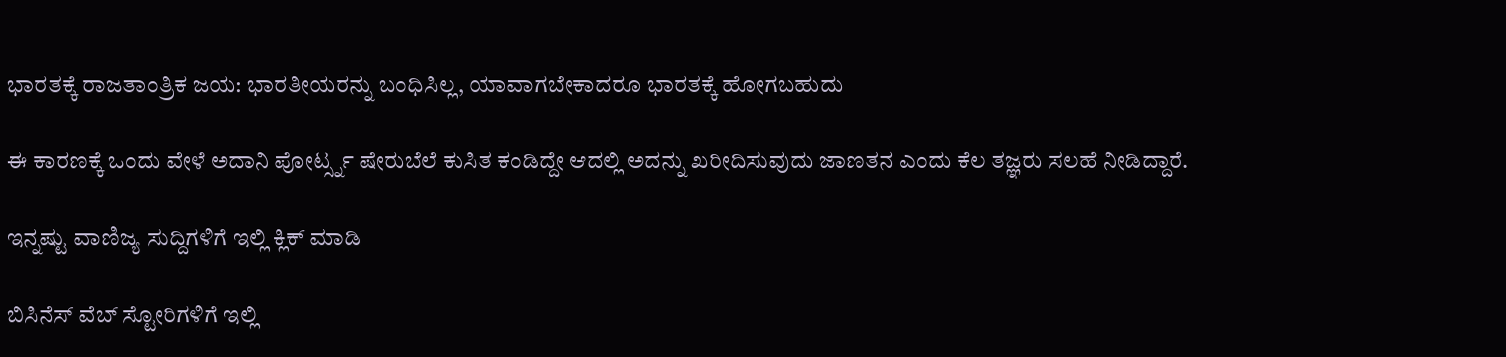ಭಾರತಕ್ಕೆ ರಾಜತಾಂತ್ರಿಕ ಜಯ: ಭಾರತೀಯರನ್ನು ಬಂಧಿಸಿಲ್ಲ, ಯಾವಾಗಬೇಕಾದರೂ ಭಾರತಕ್ಕೆ ಹೋಗಬಹುದು

ಈ ಕಾರಣಕ್ಕೆ ಒಂದು ವೇಳೆ ಅದಾನಿ ಪೋರ್ಟ್ಸ್ನ ಷೇರುಬೆಲೆ ಕುಸಿತ ಕಂಡಿದ್ದೇ ಆದಲ್ಲಿ ಅದನ್ನು ಖರೀದಿಸುವುದು ಜಾಣತನ ಎಂದು ಕೆಲ ತಜ್ಞರು ಸಲಹೆ ನೀಡಿದ್ದಾರೆ.

ಇನ್ನಷ್ಟು ವಾಣಿಜ್ಯ ಸುದ್ದಿಗಳಿಗೆ ಇಲ್ಲಿ ಕ್ಲಿಕ್ ಮಾಡಿ

ಬಿಸಿನೆಸ್ ವೆಬ್ ಸ್ಟೋರಿಗಳಿಗೆ ಇಲ್ಲಿ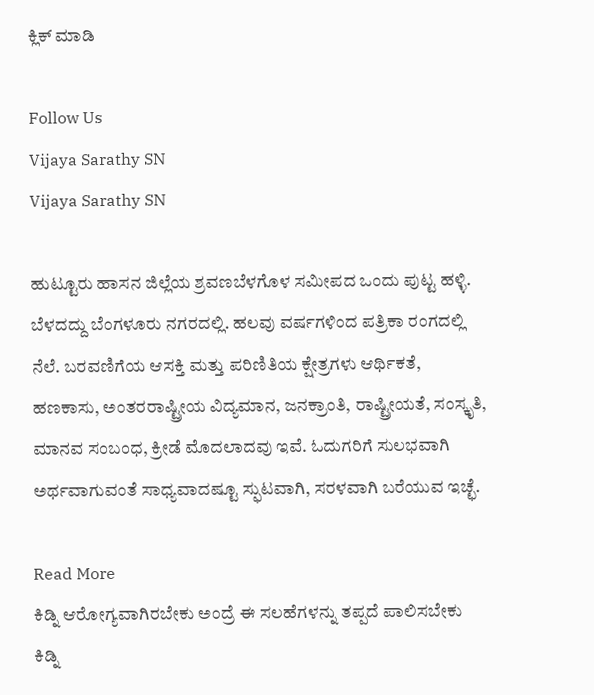ಕ್ಲಿಕ್ ಮಾಡಿ

Follow Us
Vijaya Sarathy SN
Vijaya Sarathy SN

ಹುಟ್ಟೂರು ಹಾಸನ ಜಿಲ್ಲೆಯ ಶ್ರವಣಬೆಳಗೊಳ ಸಮೀಪದ ಒಂದು ಪುಟ್ಟ ಹಳ್ಳಿ. ಬೆಳದದ್ದು ಬೆಂಗಳೂರು ನಗರದಲ್ಲಿ. ಹಲವು ವರ್ಷಗಳಿಂದ ಪತ್ರಿಕಾ ರಂಗದಲ್ಲಿ ನೆಲೆ. ಬರವಣಿಗೆಯ ಆಸಕ್ತಿ ಮತ್ತು ಪರಿಣಿತಿಯ ಕ್ಷೇತ್ರಗಳು ಆರ್ಥಿಕತೆ, ಹಣಕಾಸು, ಅಂತರರಾಷ್ಟ್ರೀಯ ವಿದ್ಯಮಾನ, ಜನಕ್ರಾಂತಿ, ರಾಷ್ಟ್ರೀಯತೆ, ಸಂಸ್ಕೃತಿ, ಮಾನವ ಸಂಬಂಧ, ಕ್ರೀಡೆ ಮೊದಲಾದವು ಇವೆ. ಓದುಗರಿಗೆ ಸುಲಭವಾಗಿ ಅರ್ಥವಾಗುವಂತೆ ಸಾಧ್ಯವಾದಷ್ಟೂ ಸ್ಫುಟವಾಗಿ, ಸರಳವಾಗಿ ಬರೆಯುವ ಇಚ್ಛೆ.

Read More
ಕಿಡ್ನಿ ಆರೋಗ್ಯವಾಗಿರಬೇಕು ಅಂದ್ರೆ ಈ ಸಲಹೆಗಳನ್ನು ತಪ್ಪದೆ ಪಾಲಿಸಬೇಕು
ಕಿಡ್ನಿ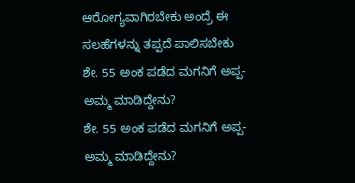ಆರೋಗ್ಯವಾಗಿರಬೇಕು ಅಂದ್ರೆ ಈ ಸಲಹೆಗಳನ್ನು ತಪ್ಪದೆ ಪಾಲಿಸಬೇಕು
ಶೇ. 55 ಅಂಕ ಪಡೆದ ಮಗನಿಗೆ ಅಪ್ಪ-ಅಮ್ಮ ಮಾಡಿದ್ದೇನು?
ಶೇ. 55 ಅಂಕ ಪಡೆದ ಮಗನಿಗೆ ಅಪ್ಪ-ಅಮ್ಮ ಮಾಡಿದ್ದೇನು?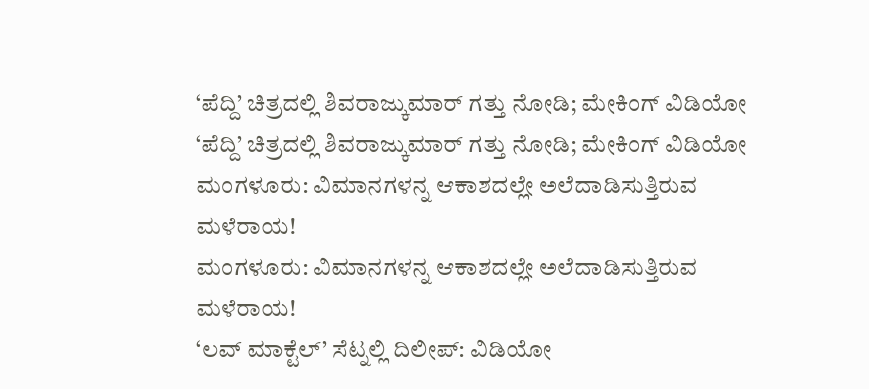‘ಪೆದ್ದಿ’ ಚಿತ್ರದಲ್ಲಿ ಶಿವರಾಜ್ಕುಮಾರ್ ಗತ್ತು ನೋಡಿ; ಮೇಕಿಂಗ್ ವಿಡಿಯೋ
‘ಪೆದ್ದಿ’ ಚಿತ್ರದಲ್ಲಿ ಶಿವರಾಜ್ಕುಮಾರ್ ಗತ್ತು ನೋಡಿ; ಮೇಕಿಂಗ್ ವಿಡಿಯೋ
ಮಂಗಳೂರು: ವಿಮಾನಗಳನ್ನ ಆಕಾಶದಲ್ಲೇ ಅಲೆದಾಡಿಸುತ್ತಿರುವ ಮಳೆರಾಯ!
ಮಂಗಳೂರು: ವಿಮಾನಗಳನ್ನ ಆಕಾಶದಲ್ಲೇ ಅಲೆದಾಡಿಸುತ್ತಿರುವ ಮಳೆರಾಯ!
‘ಲವ್ ಮಾಕ್ಟೆಲ್’ ಸೆಟ್ನಲ್ಲಿ ದಿಲೀಪ್: ವಿಡಿಯೋ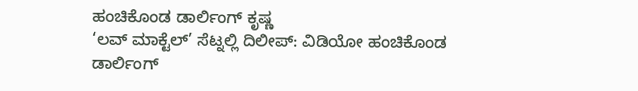ಹಂಚಿಕೊಂಡ ಡಾರ್ಲಿಂಗ್ ಕೃಷ್ಣ
‘ಲವ್ ಮಾಕ್ಟೆಲ್’ ಸೆಟ್ನಲ್ಲಿ ದಿಲೀಪ್: ವಿಡಿಯೋ ಹಂಚಿಕೊಂಡ ಡಾರ್ಲಿಂಗ್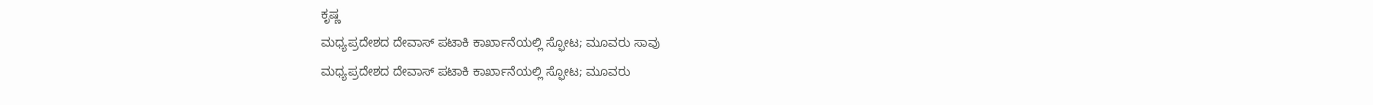ಕೃಷ್ಣ
ಮಧ್ಯಪ್ರದೇಶದ ದೇವಾಸ್ ಪಟಾಕಿ ಕಾರ್ಖಾನೆಯಲ್ಲಿ ಸ್ಫೋಟ; ಮೂವರು ಸಾವು
ಮಧ್ಯಪ್ರದೇಶದ ದೇವಾಸ್ ಪಟಾಕಿ ಕಾರ್ಖಾನೆಯಲ್ಲಿ ಸ್ಫೋಟ; ಮೂವರು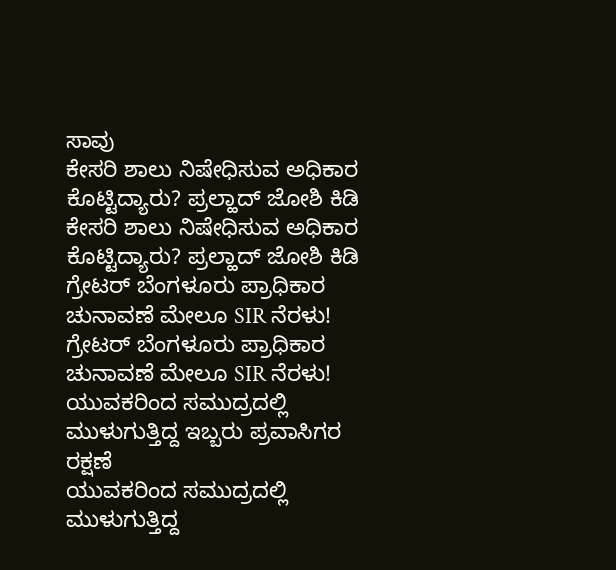ಸಾವು
ಕೇಸರಿ ಶಾಲು ನಿಷೇಧಿಸುವ ಅಧಿಕಾರ ಕೊಟ್ಟಿದ್ಯಾರು? ಪ್ರಲ್ಹಾದ್ ಜೋಶಿ ಕಿಡಿ
ಕೇಸರಿ ಶಾಲು ನಿಷೇಧಿಸುವ ಅಧಿಕಾರ ಕೊಟ್ಟಿದ್ಯಾರು? ಪ್ರಲ್ಹಾದ್ ಜೋಶಿ ಕಿಡಿ
ಗ್ರೇಟರ್ ಬೆಂಗಳೂರು ಪ್ರಾಧಿಕಾರ ಚುನಾವಣೆ ಮೇಲೂ SIR ನೆರಳು!
ಗ್ರೇಟರ್ ಬೆಂಗಳೂರು ಪ್ರಾಧಿಕಾರ ಚುನಾವಣೆ ಮೇಲೂ SIR ನೆರಳು!
ಯುವಕರಿಂದ ಸಮುದ್ರದಲ್ಲಿ ಮುಳುಗುತ್ತಿದ್ದ ಇಬ್ಬರು ಪ್ರವಾಸಿಗರ ರಕ್ಷಣೆ
ಯುವಕರಿಂದ ಸಮುದ್ರದಲ್ಲಿ ಮುಳುಗುತ್ತಿದ್ದ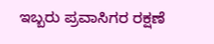ಇಬ್ಬರು ಪ್ರವಾಸಿಗರ ರಕ್ಷಣೆ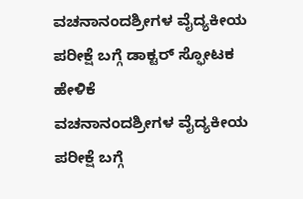ವಚನಾನಂದಶ್ರೀಗಳ ವೈದ್ಯಕೀಯ ಪರೀಕ್ಷೆ ಬಗ್ಗೆ ಡಾಕ್ಟರ್ ಸ್ಫೋಟಕ ಹೇಳಿಕೆ
ವಚನಾನಂದಶ್ರೀಗಳ ವೈದ್ಯಕೀಯ ಪರೀಕ್ಷೆ ಬಗ್ಗೆ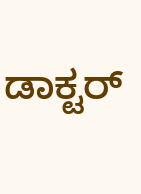ಡಾಕ್ಟರ್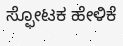ಸ್ಫೋಟಕ ಹೇಳಿಕೆ